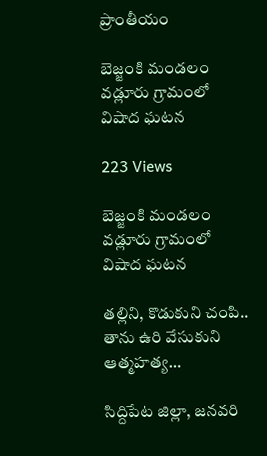ప్రాంతీయం

బెజ్జంకి మండలం వడ్లూరు గ్రామంలో విషాద ఘటన

223 Views

బెజ్జంకి మండలం వడ్లూరు గ్రామంలో విషాద ఘటన

తల్లిని, కొడుకుని చంపి.. తాను ఉరి వేసుకుని ఆత్మహత్య…

సిద్దిపేట జిల్లా, జనవరి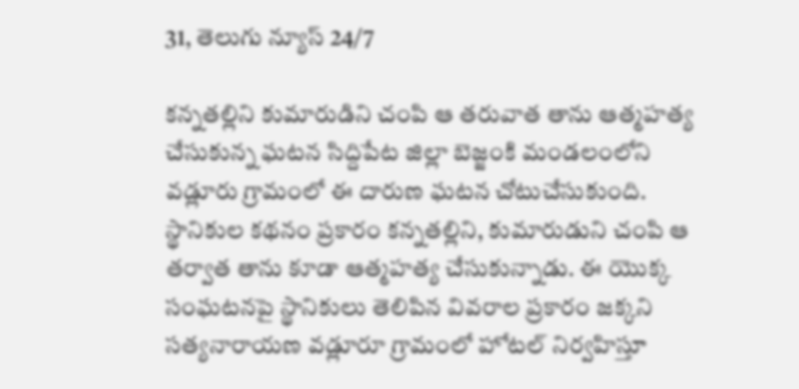31, తెలుగు న్యూస్ 24/7

కన్నతల్లిని కుమారుడిని చంపి ఆ తరువాత తాను ఆత్మహత్య చేసుకున్న ఘటన సిద్దిపేట జిల్లా బెజ్జంకి మండలంలోని వడ్లూరు గ్రామంలో ఈ దారుణ ఘటన చోటుచేసుకుంది. స్థానికుల కథనం ప్రకారం కన్నతల్లిని, కుమారుడుని చంపి ఆ తర్వాత తాను కూడా ఆత్మహత్య చేసుకున్నాడు. ఈ యొక్క సంఘటనపై స్థానికులు తెలిపిన వివరాల ప్రకారం జక్కని సత్యనారాయణ వడ్లూరూ గ్రామంలో హోటల్ నిర్వహిస్తూ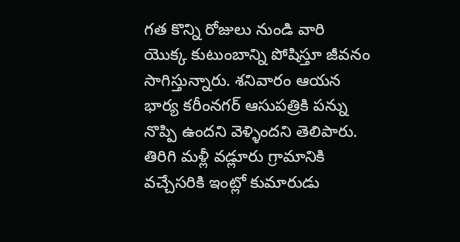గత కొన్ని రోజులు నుండి వారి యొక్క కుటుంబాన్ని పోషిస్తూ జీవనం సాగిస్తున్నారు. శనివారం ఆయన భార్య కరీంనగర్ ఆసుపత్రికి పన్ను నొప్పి ఉందని వెళ్ళిందని తెలిపారు. తిరిగి మళ్లీ వడ్లూరు గ్రామానికి వచ్చేసరికి ఇంట్లో కుమారుడు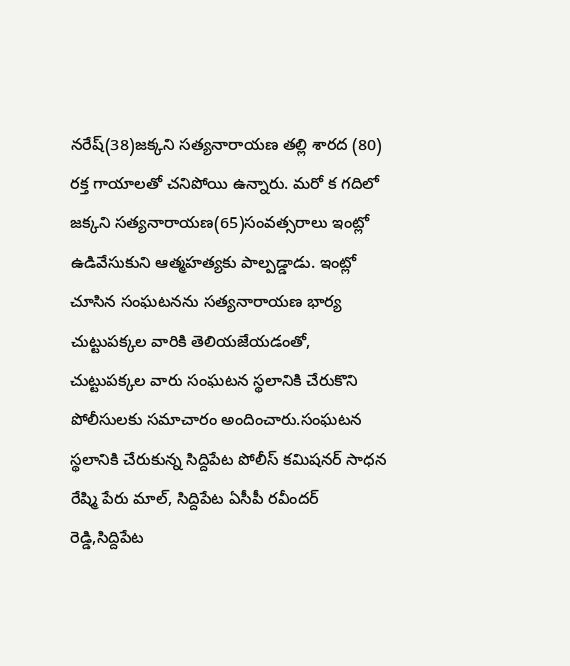నరేష్(38)జక్కని సత్యనారాయణ తల్లి శారద (80) రక్త గాయాలతో చనిపోయి ఉన్నారు. మరో క గదిలో జక్కని సత్యనారాయణ(65)సంవత్సరాలు ఇంట్లో ఉడివేసుకుని ఆత్మహత్యకు పాల్పడ్డాడు. ఇంట్లో చూసిన సంఘటనను సత్యనారాయణ భార్య చుట్టుపక్కల వారికి తెలియజేయడంతో, చుట్టుపక్కల వారు సంఘటన స్థలానికి చేరుకొని పోలీసులకు సమాచారం అందించారు.సంఘటన స్థలానికి చేరుకున్న సిద్దిపేట పోలీస్ కమిషనర్ సాధన రేష్మి పేరు మాల్, సిద్దిపేట ఏసీపీ రవీందర్ రెడ్డి,సిద్దిపేట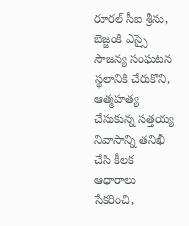రూరల్ సీఐ శ్రీను, బెజ్జంకి ఎస్సై సౌజన్య సంఘటన స్థలానికి చేరుకొని, ఆత్మహత్య చేసుకున్న సత్తయ్య నివాసాన్ని తనిఖీ చేసి కీలక ఆధారాలు సేకరించి,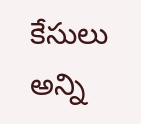కేసులు అన్ని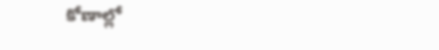కోణాల్లో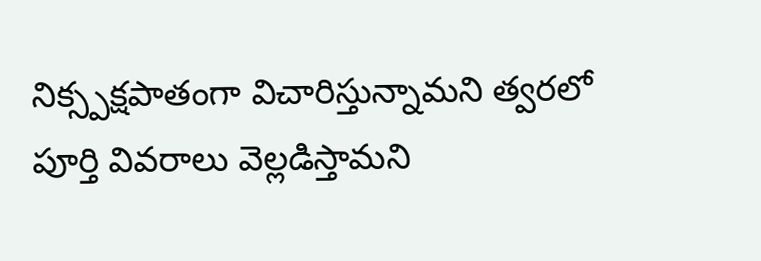నిక్స్పక్షపాతంగా విచారిస్తున్నామని త్వరలో పూర్తి వివరాలు వెల్లడిస్తామని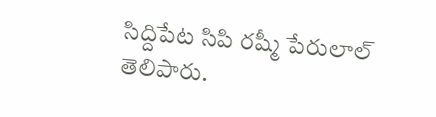సిద్దిపేట సిపి రష్మీ పేరులాల్ తెలిపారు.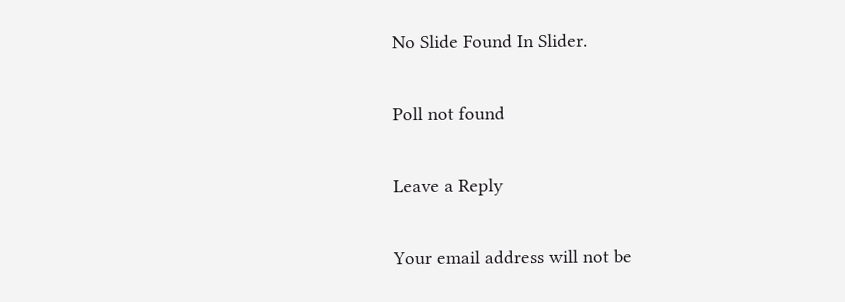No Slide Found In Slider.

Poll not found

Leave a Reply

Your email address will not be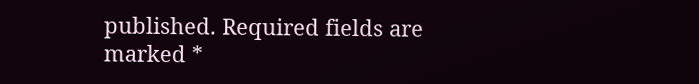published. Required fields are marked *